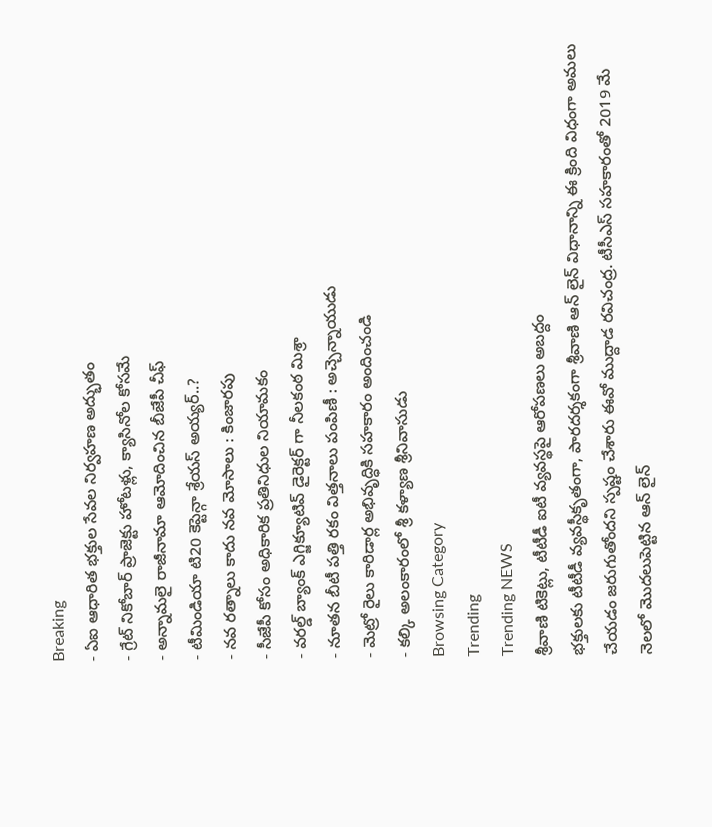Breaking
- ఏఐ ఆధారిత భక్తుల సేవల నిర్వహణ అద్భుతం
- గ్రేట్ నికోబార్ ప్రాజెక్టు హోటళ్లు, క్యాసినోల కోసమే
- అన్నామలై రాజీనామా ఆమోదించిన బీజేపీ చీఫ్
- టీమిండియా టి20 కెప్టెన్గా శ్రేయస్ అయ్యర్..?
- నవ రత్నాలు కాదు నవ మోసాలు : కింజారపు
- సీజేపీ కోసం అధికారిక ప్రతినిధుల నియామకం
- వరల్డ్ బ్యాంక్ ఎగ్జిక్యూటివ్ డైరెక్టర్ గా నీలకంఠ మిశ్రా
- నూతన బీటీ పత్తి రకం విత్తనాలు పంపిణీ : అచ్చెన్నాయుడు
- మెట్రో రైలు కారిడార్ల అభివృద్ధికి సహకారం అందించండి
- కల్కి అలంకారంలో శ్రీ కళ్యాణ శ్రీనివాసుడు
Browsing Category
Trending
Trending NEWS
శ్రీవాణి టికెట్లు, టీటీడీ ఐటీ వ్యవస్థపై ఆరోపణలు అబద్దం
భక్తులకు టీటీడీ వ్యవస్థీకృతంగా, పారదర్శకంగా శ్రీవాణి ఆన్ లైన్ విధానాన్ని ఈ క్రింది విధంగా అమలు చేయడం జరుగుతోందని స్పష్టం చేశారు ఈవో ముద్దాడ రవిచంద్ర. టీసీఎస్ సహకారంతో 2019 మే నెలలో మొదలుపెట్టిన ఆన్ లైన్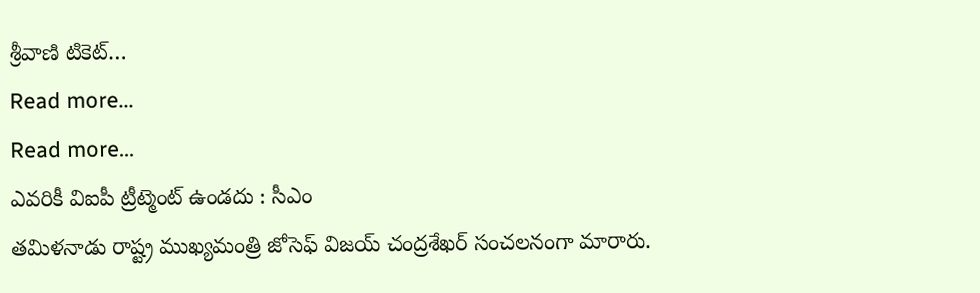శ్రీవాణి టికెట్…
Read more...
Read more...
ఎవరికీ విఐపీ ట్రీట్మెంట్ ఉండదు : సీఎం
తమిళనాడు రాష్ట్ర ముఖ్యమంత్రి జోసెఫ్ విజయ్ చంద్రశేఖర్ సంచలనంగా మారారు.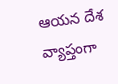ఆయన దేశ వ్యాప్తంగా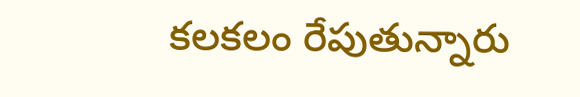కలకలం రేపుతున్నారు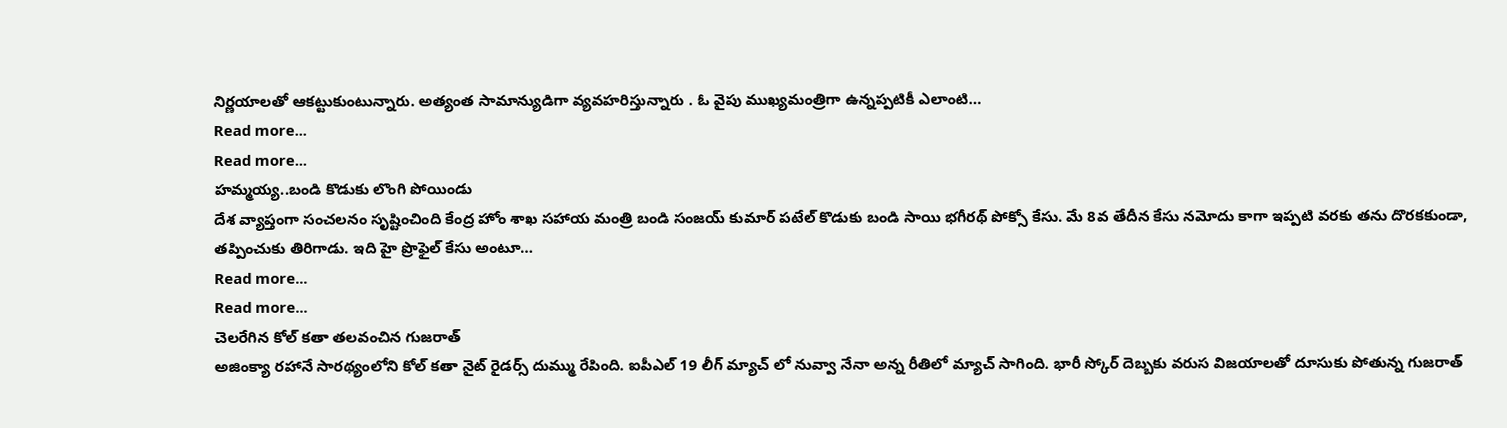నిర్ణయాలతో ఆకట్టుకుంటున్నారు. అత్యంత సామాన్యుడిగా వ్యవహరిస్తున్నారు . ఓ వైపు ముఖ్యమంత్రిగా ఉన్నప్పటికీ ఎలాంటి…
Read more...
Read more...
హమ్మయ్య..బండి కొడుకు లొంగి పోయిండు
దేశ వ్యాప్తంగా సంచలనం సృష్టించింది కేంద్ర హోం శాఖ సహాయ మంత్రి బండి సంజయ్ కుమార్ పటేల్ కొడుకు బండి సాయి భగీరథ్ పోక్సో కేసు. మే 8వ తేదీన కేసు నమోదు కాగా ఇప్పటి వరకు తను దొరకకుండా, తప్పించుకు తిరిగాడు. ఇది హై ప్రొఫైల్ కేసు అంటూ…
Read more...
Read more...
చెలరేగిన కోల్ కతా తలవంచిన గుజరాత్
అజింక్యా రహానే సారథ్యంలోని కోల్ కతా నైట్ రైడర్స్ దుమ్ము రేపింది. ఐపీఎల్ 19 లీగ్ మ్యాచ్ లో నువ్వా నేనా అన్న రీతిలో మ్యాచ్ సాగింది. భారీ స్కోర్ దెబ్బకు వరుస విజయాలతో దూసుకు పోతున్న గుజరాత్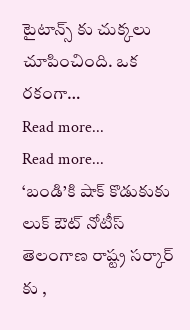టైటాన్స్ కు చుక్కలు చూపించింది. ఒక రకంగా…
Read more...
Read more...
‘బండి’కి షాక్ కొడుకుకు లుక్ ఔట్ నోటీస్
తెలంగాణ రాష్ట్ర సర్కార్ కు ,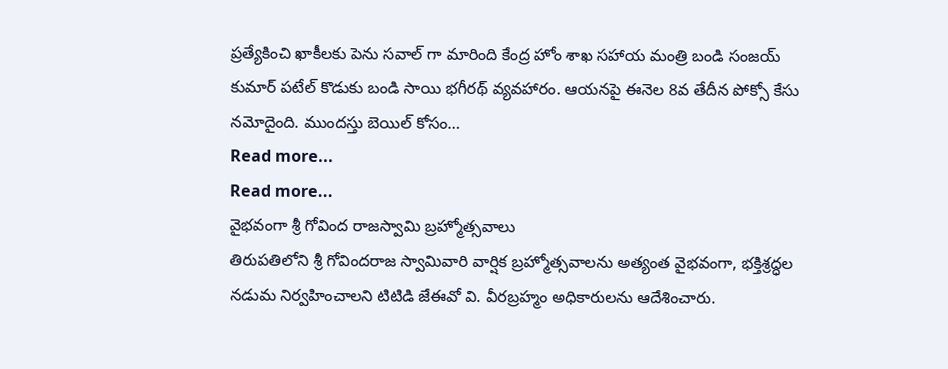ప్రత్యేకించి ఖాకీలకు పెను సవాల్ గా మారింది కేంద్ర హోం శాఖ సహాయ మంత్రి బండి సంజయ్ కుమార్ పటేల్ కొడుకు బండి సాయి భగీరథ్ వ్యవహారం. ఆయనపై ఈనెల 8వ తేదీన పోక్సో కేసు నమోదైంది. ముందస్తు బెయిల్ కోసం…
Read more...
Read more...
వైభవంగా శ్రీ గోవింద రాజస్వామి బ్రహ్మోత్సవాలు
తిరుపతిలోని శ్రీ గోవిందరాజ స్వామివారి వార్షిక బ్రహ్మోత్సవాలను అత్యంత వైభవంగా, భక్తిశ్రద్ధల నడుమ నిర్వహించాలని టిటిడి జేఈవో వి. వీరబ్రహ్మం అధికారులను ఆదేశించారు.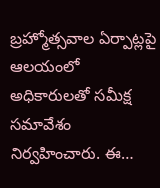బ్రహ్మోత్సవాల ఏర్పాట్లపై ఆలయంలో అధికారులతో సమీక్ష సమావేశం నిర్వహించారు. ఈ…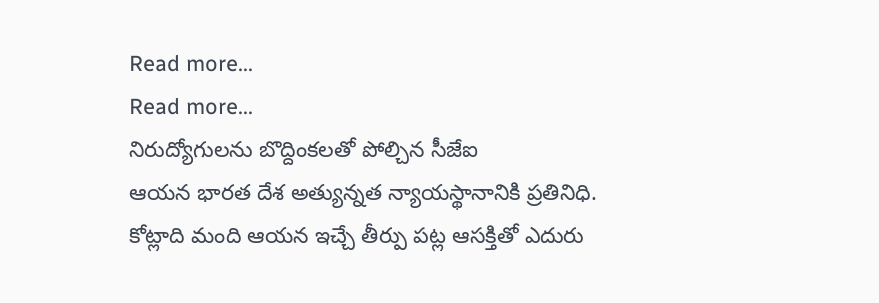Read more...
Read more...
నిరుద్యోగులను బొద్దింకలతో పోల్చిన సీజేఐ
ఆయన భారత దేశ అత్యున్నత న్యాయస్థానానికి ప్రతినిధి. కోట్లాది మంది ఆయన ఇచ్చే తీర్పు పట్ల ఆసక్తితో ఎదురు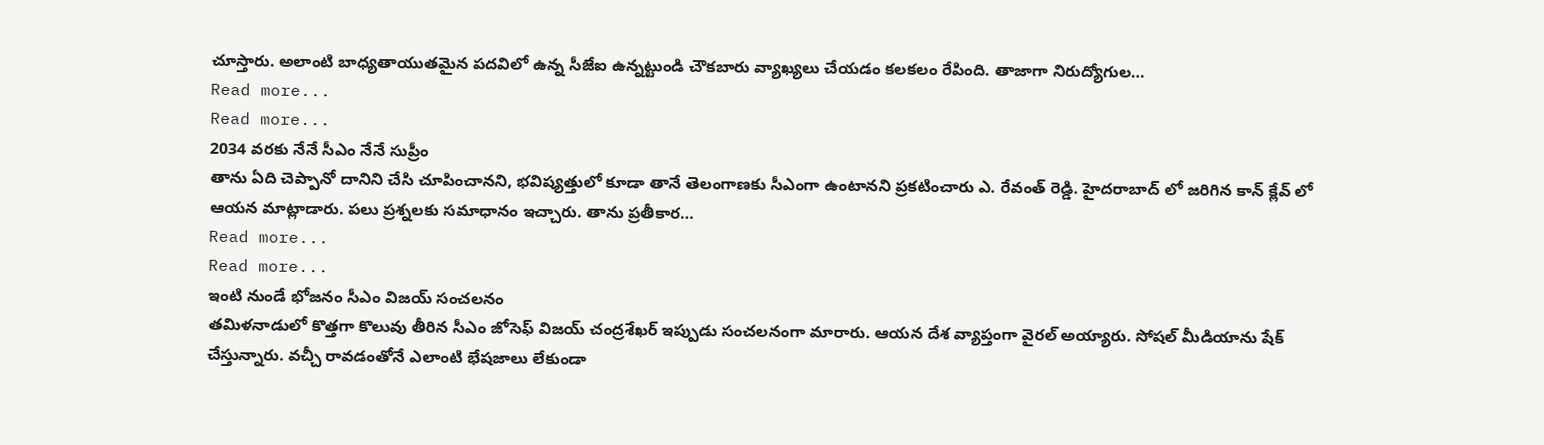చూస్తారు. అలాంటి బాధ్యతాయుతమైన పదవిలో ఉన్న సీజేఐ ఉన్నట్టుండి చౌకబారు వ్యాఖ్యలు చేయడం కలకలం రేపింది. తాజాగా నిరుద్యోగుల…
Read more...
Read more...
2034 వరకు నేనే సీఎం నేనే సుప్రీం
తాను ఏది చెప్పానో దానిని చేసి చూపించానని, భవిష్యత్తులో కూడా తానే తెలంగాణకు సీఎంగా ఉంటానని ప్రకటించారు ఎ. రేవంత్ రెడ్డి. హైదరాబాద్ లో జరిగిన కాన్ క్లేవ్ లో ఆయన మాట్లాడారు. పలు ప్రశ్నలకు సమాధానం ఇచ్చారు. తాను ప్రతీకార…
Read more...
Read more...
ఇంటి నుండే భోజనం సీఎం విజయ్ సంచలనం
తమిళనాడులో కొత్తగా కొలువు తీరిన సీఎం జోసెఫ్ విజయ్ చంద్రశేఖర్ ఇప్పుడు సంచలనంగా మారారు. ఆయన దేశ వ్యాప్తంగా వైరల్ అయ్యారు. సోషల్ మీడియాను షేక్ చేస్తున్నారు. వచ్చీ రావడంతోనే ఎలాంటి భేషజాలు లేకుండా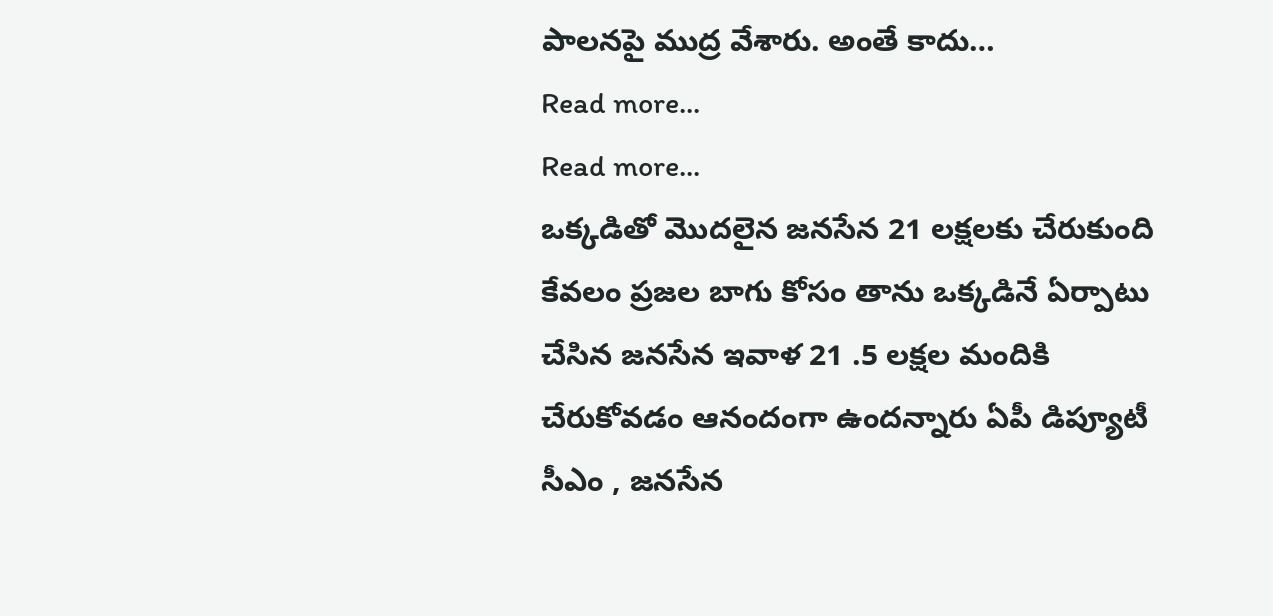పాలనపై ముద్ర వేశారు. అంతే కాదు…
Read more...
Read more...
ఒక్కడితో మొదలైన జనసేన 21 లక్షలకు చేరుకుంది
కేవలం ప్రజల బాగు కోసం తాను ఒక్కడినే ఏర్పాటు చేసిన జనసేన ఇవాళ 21 .5 లక్షల మందికి చేరుకోవడం ఆనందంగా ఉందన్నారు ఏపీ డిప్యూటీ సీఎం , జనసేన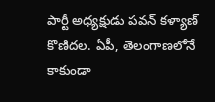పార్టీ అధ్యక్షుడు పవన్ కళ్యాణ్ కొణిదల. ఏపీ, తెలంగాణలోనే కాకుండా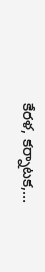కేరళ, కర్నాటక,…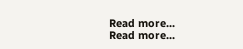Read more...
Read more...